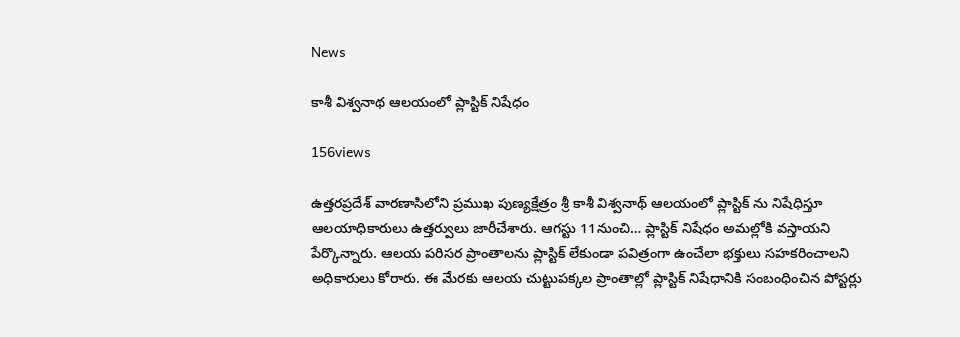News

కాశీ విశ్వనాథ ఆలయంలో ప్లాస్టిక్ నిషేధం

156views

ఉత్తరప్రదేశ్ వారణాసిలోని ప్రముఖ పుణ్యక్షేత్రం శ్రీ కాశీ విశ్వనాథ్ ఆలయంలో ప్లాస్టిక్ ను నిషేధిస్తూ ఆలయాధికారులు ఉత్తర్వులు జారీచేశారు. ఆగస్టు 11నుంచి… ప్లాస్టిక్ నిషేధం అమల్లోకి వస్తాయని పేర్కొన్నారు. ఆలయ పరిసర ప్రాంతాలను ప్లాస్టిక్ లేకుండా పవిత్రంగా ఉంచేలా భక్తులు సహకరించాలని అధికారులు కోరారు. ఈ మేరకు ఆలయ చుట్టుపక్కల ప్రాంతాల్లో ప్లాస్టిక్ నిషేధానికి సంబంధించిన పోస్టర్లు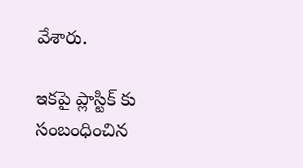వేశారు.

ఇకపై ప్లాస్టిక్ కు సంబంధించిన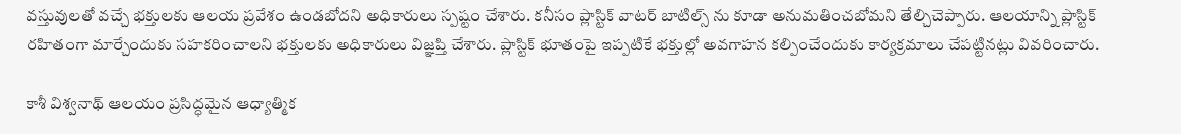వస్తువులతో వచ్చే భక్తులకు ఆలయ ప్రవేశం ఉండబోదని అధికారులు స్పష్టం చేశారు. కనీసం ప్లాస్టిక్ వాటర్ బాటిల్స్ ను కూడా అనుమతించబోమని తేల్చిచెప్పారు. ఆలయాన్ని ప్లాస్టిక్ రహితంగా మార్చేందుకు సహకరించాలని భక్తులకు అధికారులు విజ్ఞప్తి చేశారు. ప్లాస్టిక్ భూతంపై ఇప్పటికే భక్తుల్లో అవగాహన కల్పించేందుకు కార్యక్రమాలు చేపట్టినట్లు వివరించారు.

కాశీ విశ్వనాథ్ ఆలయం ప్రసిద్ధమైన ఆధ్యాత్మిక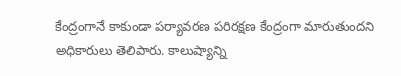కేంద్రంగానే కాకుండా పర్యావరణ పరిరక్షణ కేంద్రంగా మారుతుందని అధికారులు తెలిపారు. కాలుష్యాన్ని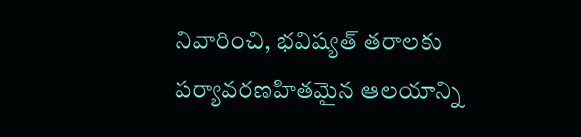నివారించి, భవిష్యత్ తరాలకు పర్యావరణహితమైన ఆలయాన్ని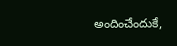అందించేందుకే,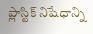ప్లాస్టిక్ నిషేధాన్ని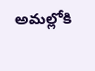అమల్లోకి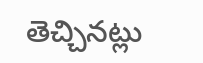తెచ్చినట్లు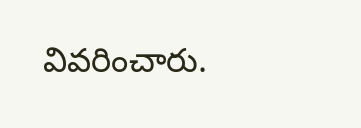వివరించారు.